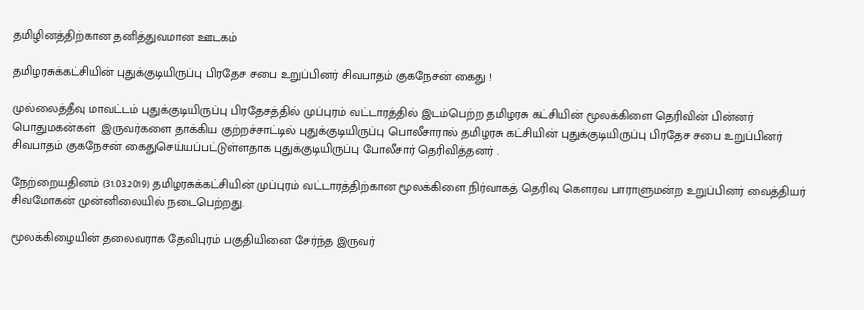தமிழினத்திற்கான தனித்துவமான ஊடகம்

தமிழரசுக்கட்சியின் புதுக்குடியிருப்பு பிரதேச சபை உறுப்பினர் சிவபாதம் குகநேசன் கைது !

முல்லைத்தீவு மாவட்டம் புதுக்குடியிருப்பு பிரதேசத்தில் முப்புரம் வட்டாரத்தில் இடம்பெற்ற தமிழரசு கட்சியின் மூலக்கிளை தெரிவின் பின்னர் பொதுமகன்கள்  இருவர்களை தாக்கிய குற்றச்சாட்டில் புதுக்குடியிருப்பு பொலீசாரால் தமிழரசு கட்சியின் புதுக்குடியிருப்பு பிரதேச சபை உறுப்பினர் சிவபாதம் குகநேசன் கைதுசெய்யப்பட்டுள்ளதாக புதுக்குடியிருப்பு போலீசார் தெரிவித்தனர் .

நேற்றையதினம் (31.03.2019) தமிழரசுக்கட்சியின் முப்புரம் வட்டாரத்திற்கான மூலக்கிளை நிர்வாகத் தெரிவு கௌரவ பாராளுமன்ற உறுப்பினர் வைத்தியர் சிவமோகன் முன்னிலையில் நடைபெற்றது.

மூலக்கிழையின் தலைவராக தேவிபுரம் பகுதியினை சேர்ந்த இருவர்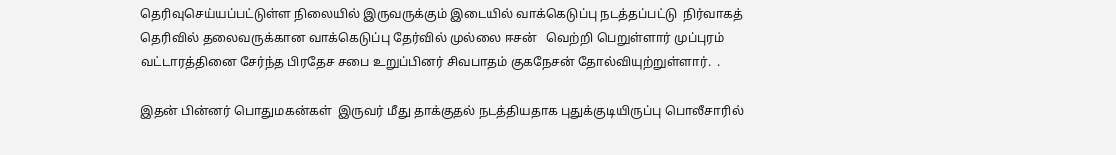தெரிவுசெய்யப்பட்டுள்ள நிலையில் இருவருக்கும் இடையில் வாக்கெடுப்பு நடத்தப்பட்டு  நிர்வாகத் தெரிவில் தலைவருக்கான வாக்கெடுப்பு தேர்வில் முல்லை ஈசன்   வெற்றி பெறுள்ளார் முப்புரம் வட்டாரத்தினை சேர்ந்த பிரதேச சபை உறுப்பினர் சிவபாதம் குகநேசன் தோல்வியுற்றுள்ளார்.  .

இதன் பின்னர் பொதுமகன்கள்  இருவர் மீது தாக்குதல் நடத்தியதாக புதுக்குடியிருப்பு பொலீசாரில்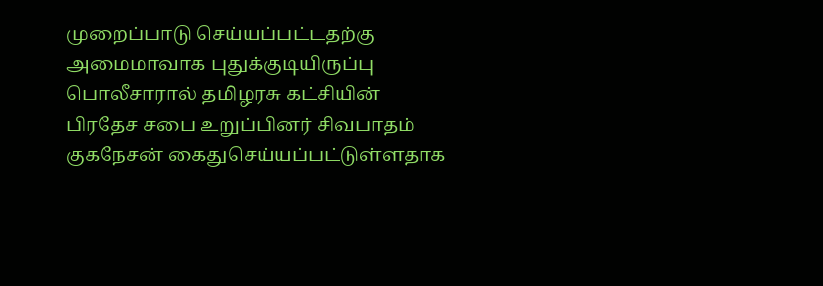முறைப்பாடு செய்யப்பட்டதற்கு அமைமாவாக புதுக்குடியிருப்பு பொலீசாரால் தமிழரசு கட்சியின் பிரதேச சபை உறுப்பினர் சிவபாதம் குகநேசன் கைதுசெய்யப்பட்டுள்ளதாக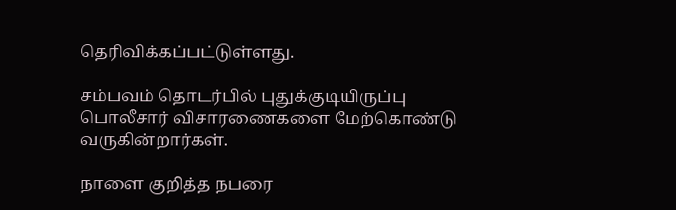தெரிவிக்கப்பட்டுள்ளது.

சம்பவம் தொடர்பில் புதுக்குடியிருப்பு பொலீசார் விசாரணைகளை மேற்கொண்டு வருகின்றார்கள்.

நாளை குறித்த நபரை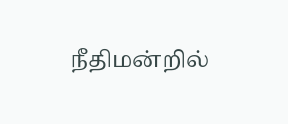நீதிமன்றில்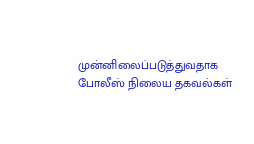முன்னிலைப்படுத்துவதாக போலீஸ் நிலைய தகவல்கள்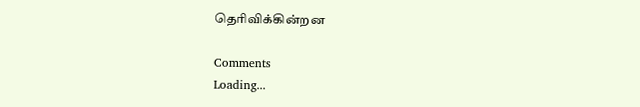தெரிவிக்கின்றன

Comments
Loading...